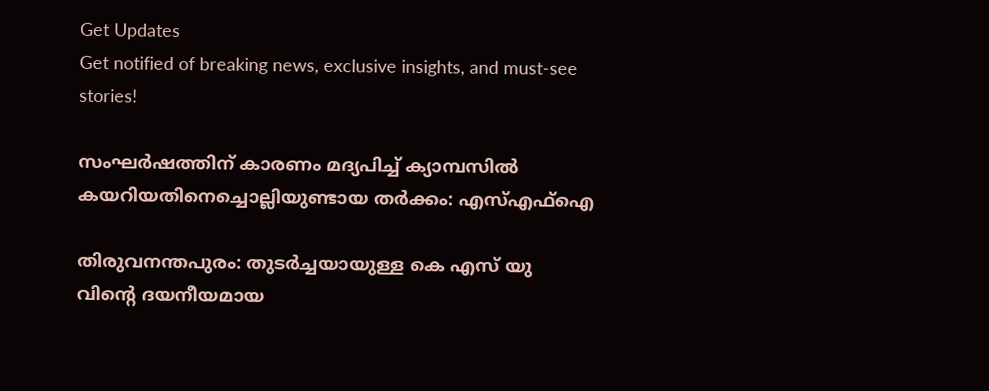Get Updates
Get notified of breaking news, exclusive insights, and must-see stories!

സംഘർഷത്തിന് കാരണം മദ്യപിച്ച് ക്യാമ്പസില്‍ കയറിയതിനെച്ചൊല്ലിയുണ്ടായ തർക്കം: എസ്എഫ്ഐ

തിരുവനന്തപുരം: തുടർച്ചയായുള്ള കെ എസ് യു വിൻ്റെ ദയനീയമായ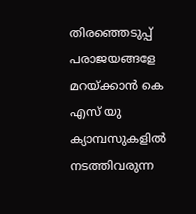തിരഞ്ഞെടുപ്പ് പരാജയങ്ങളേ മറയ്ക്കാൻ കെ എസ് യു ക്യാമ്പസുകളിൽ നടത്തിവരുന്ന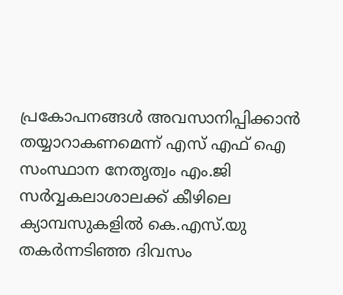പ്രകോപനങ്ങൾ അവസാനിപ്പിക്കാൻ തയ്യാറാകണമെന്ന് എസ് എഫ് ഐ സംസ്ഥാന നേതൃത്വം എം.ജി സർവ്വകലാശാലക്ക് കീഴിലെ ക്യാമ്പസുകളിൽ കെ.എസ്.യു തകർന്നടിഞ്ഞ ദിവസം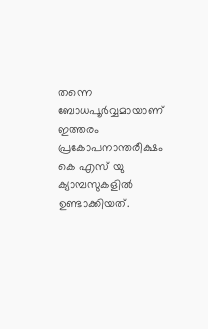തന്നെ ബോധപൂർവ്വമായാണ് ഇത്തരം പ്രകോപനാന്തരീക്ഷം കെ എസ് യു ക്യാമ്പസുകളിൽ ഉണ്ടാക്കിയത്.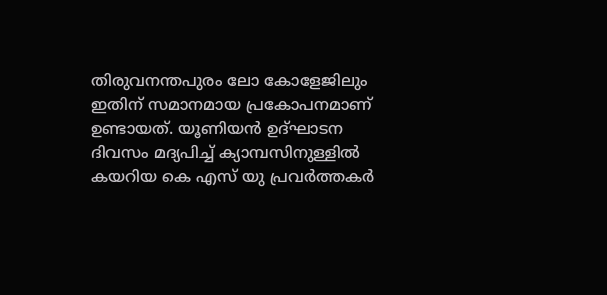തിരുവനന്തപുരം ലോ കോളേജിലും ഇതിന് സമാനമായ പ്രകോപനമാണ് ഉണ്ടായത്. യൂണിയൻ ഉദ്ഘാടന ദിവസം മദ്യപിച്ച് ക്യാമ്പസിനുള്ളിൽ കയറിയ കെ എസ് യു പ്രവർത്തകർ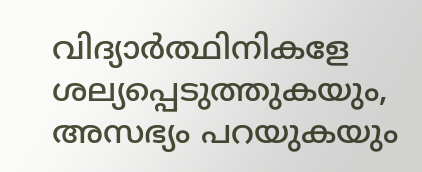വിദ്യാർത്ഥിനികളേ ശല്യപ്പെടുത്തുകയും, അസഭ്യം പറയുകയും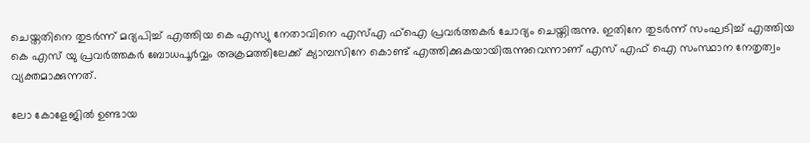ചെയ്തതിനെ തുടർന്ന് മദ്യപിച്ച് എത്തിയ കെ എസ്യു നേതാവിനെ എസ്എ ഫ്ഐ പ്രവർത്തകർ ചോദ്യം ചെയ്തിരുന്നു. ഇതിനേ തുടർന്ന് സംഘടിച്ച് എത്തിയ കെ എസ് യു പ്രവർത്തകർ ബോധപൂർവ്വം അക്രമത്തിലേക്ക് ക്യാമ്പസിനേ കൊണ്ട് എത്തിക്കുകയായിരുന്നുവെന്നാണ് എസ് എഫ് ഐ സംസ്ഥാന നേതൃത്വം വ്യക്തമാക്കുന്നത്.

ലോ കോളേജിൽ ഉണ്ടായ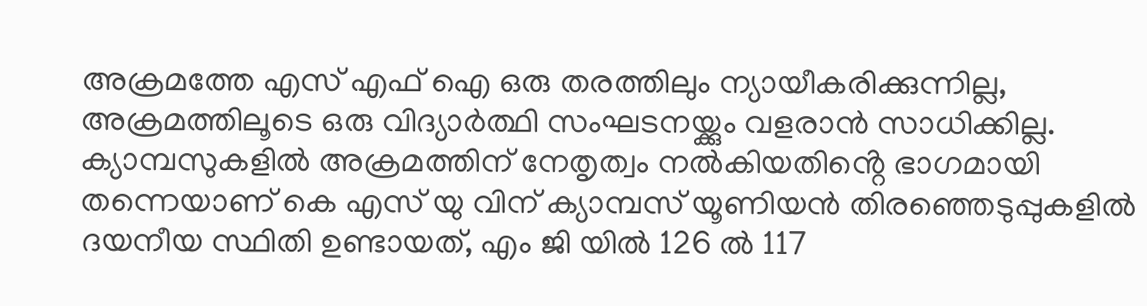അക്രമത്തേ എസ് എഫ് ഐ ഒരു തരത്തിലും ന്യായീകരിക്കുന്നില്ല, അക്രമത്തിലൂടെ ഒരു വിദ്യാർത്ഥി സംഘടനയ്ക്കും വളരാൻ സാധിക്കില്ല. ക്യാമ്പസുകളിൽ അക്രമത്തിന് നേതൃത്വം നൽകിയതിൻ്റെ ഭാഗമായി തന്നെയാണ് കെ എസ് യു വിന് ക്യാമ്പസ് യൂണിയൻ തിരഞ്ഞെടുപ്പുകളിൽ ദയനീയ സ്ഥിതി ഉണ്ടായത്, എം ജി യിൽ 126 ൽ 117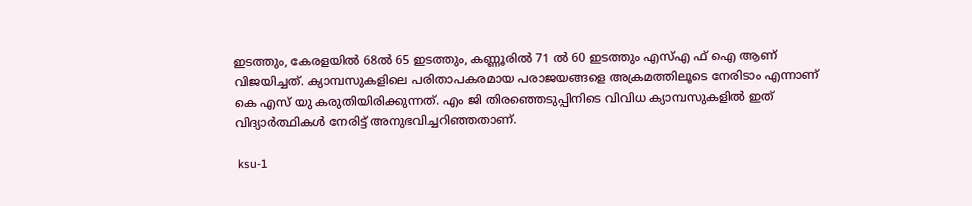ഇടത്തും, കേരളയിൽ 68ൽ 65 ഇടത്തും, കണ്ണൂരിൽ 71 ൽ 60 ഇടത്തും എസ്എ ഫ് ഐ ആണ് വിജയിച്ചത്. ക്യാമ്പസുകളിലെ പരിതാപകരമായ പരാജയങ്ങളെ അക്രമത്തിലൂടെ നേരിടാം എന്നാണ് കെ എസ് യു കരുതിയിരിക്കുന്നത്. എം ജി തിരഞ്ഞെടുപ്പിനിടെ വിവിധ ക്യാമ്പസുകളിൽ ഇത് വിദ്യാർത്ഥികൾ നേരിട്ട് അനുഭവിച്ചറിഞ്ഞതാണ്.

 ksu-1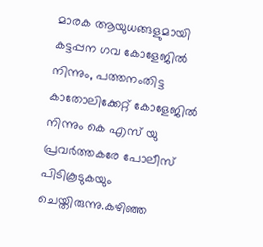മാരക ആയുധങ്ങളുമായി കട്ടപ്പന ഗവ കോളേജിൽ നിന്നും, പത്തനംതിട്ട കാതോലിക്കേറ്റ് കോളേജിൽ നിന്നും കെ എസ് യു പ്രവർത്തകരേ പോലീസ് പിടികൂടുകയും ചെയ്തിരുന്നു.കഴിഞ്ഞ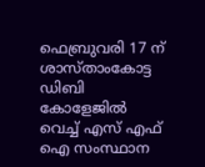ഫെബ്രുവരി 17 ന് ശാസ്താംകോട്ട ഡിബി കോളേജിൽ വെച്ച് എസ് എഫ് ഐ സംസ്ഥാന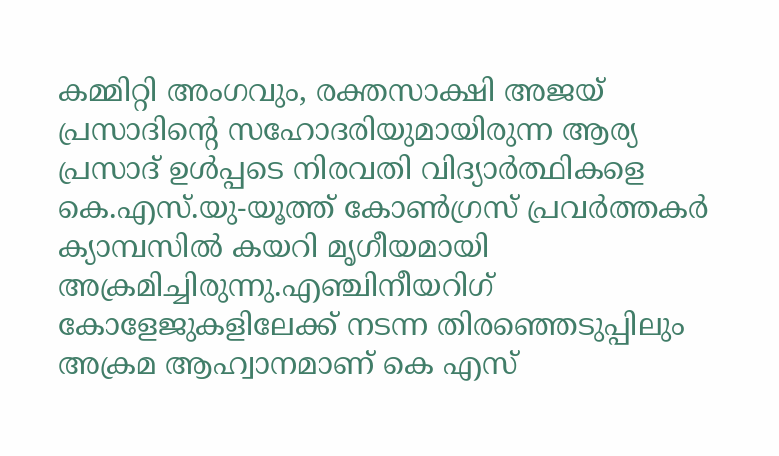കമ്മിറ്റി അംഗവും, രക്തസാക്ഷി അജയ് പ്രസാദിൻ്റെ സഹോദരിയുമായിരുന്ന ആര്യ പ്രസാദ് ഉൾപ്പടെ നിരവതി വിദ്യാർത്ഥികളെ കെ.എസ്.യു-യൂത്ത് കോൺഗ്രസ് പ്രവർത്തകർ ക്യാമ്പസിൽ കയറി മൃഗീയമായി അക്രമിച്ചിരുന്നു.എഞ്ചിനീയറിഗ് കോളേജുകളിലേക്ക് നടന്ന തിരഞ്ഞെടുപ്പിലും അക്രമ ആഹ്വാനമാണ് കെ എസ്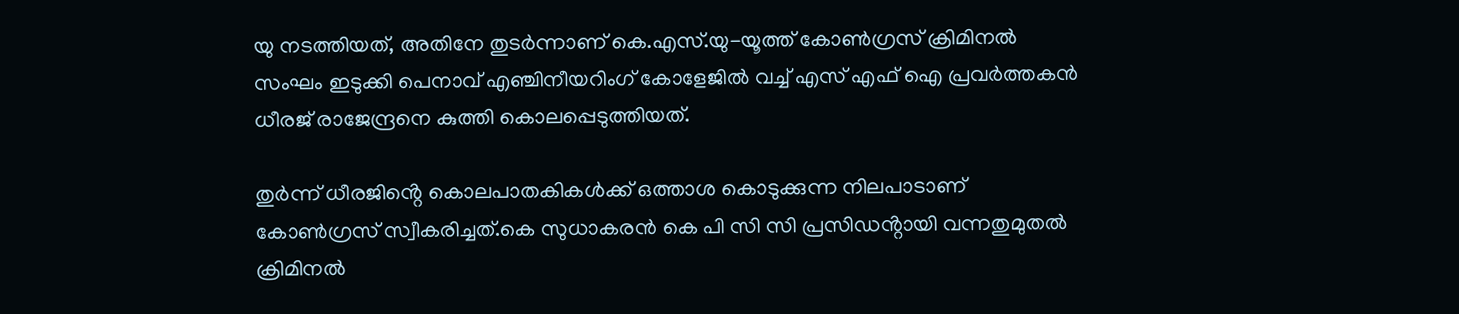യു നടത്തിയത്, അതിനേ തുടർന്നാണ് കെ.എസ്.യു-യൂത്ത് കോൺഗ്രസ് ക്രിമിനൽ സംഘം ഇടുക്കി പെനാവ് എഞ്ചിനീയറിംഗ് കോളേജിൽ വച്ച് എസ് എഫ് ഐ പ്രവർത്തകൻ ധീരജ് രാജേന്ദ്രനെ കുത്തി കൊലപ്പെടുത്തിയത്.

തുർന്ന് ധീരജിൻ്റെ കൊലപാതകികൾക്ക് ഒത്താശ കൊടുക്കുന്ന നിലപാടാണ് കോൺഗ്രസ് സ്വീകരിച്ചത്.കെ സുധാകരൻ കെ പി സി സി പ്രസിഡൻ്റായി വന്നതുമുതൽ ക്രിമിനൽ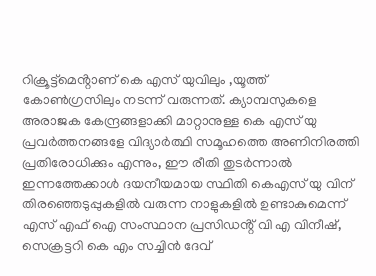റിക്രൂട്ട്മെൻ്റാണ് കെ എസ് യുവിലും ,യൂത്ത് കോൺഗ്രസിലും നടന്ന് വരുന്നത്. ക്യാമ്പസുകളെ അരാജക കേന്ദ്രങ്ങളാക്കി മാറ്റാനുള്ള കെ എസ് യു പ്രവർത്തനങ്ങളേ വിദ്യാർത്ഥി സമൂഹത്തെ അണിനിരത്തി പ്രതിരോധിക്കും എന്നും, ഈ രീതി തുടർന്നാൽ ഇന്നത്തേക്കാൾ ദയനീയമായ സ്ഥിതി കെഎസ് യു വിന് തിരഞ്ഞെടുപ്പുകളിൽ വരുന്ന നാളുകളിൽ ഉണ്ടാകുമെന്ന് എസ് എഫ് ഐ സംസ്ഥാന പ്രസിഡൻ്റ് വി എ വിനീഷ്, സെക്രട്ടറി കെ എം സച്ചിൻ ദേവ്‌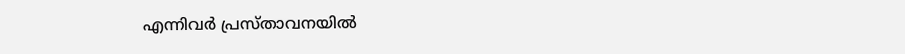എന്നിവർ പ്രസ്താവനയിൽ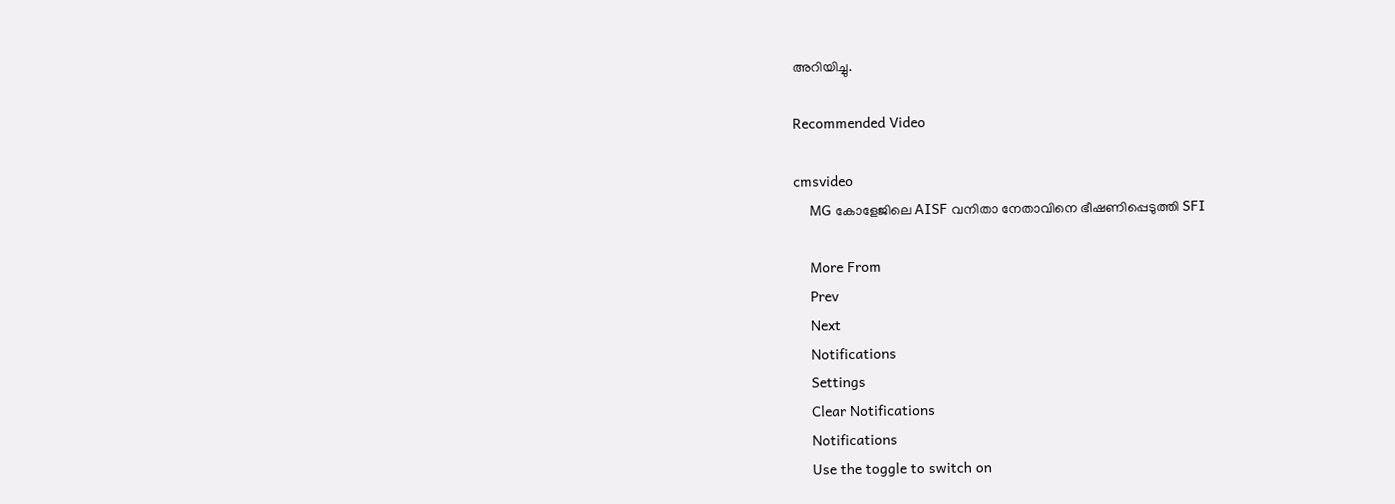അറിയിച്ചു.

Recommended Video

cmsvideo
    MG കോളേജിലെ AISF വനിതാ നേതാവിനെ ഭീഷണിപ്പെടുത്തി SFI

    More From
    Prev
    Next
    Notifications
    Settings
    Clear Notifications
    Notifications
    Use the toggle to switch on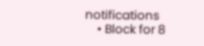notifications
    • Block for 8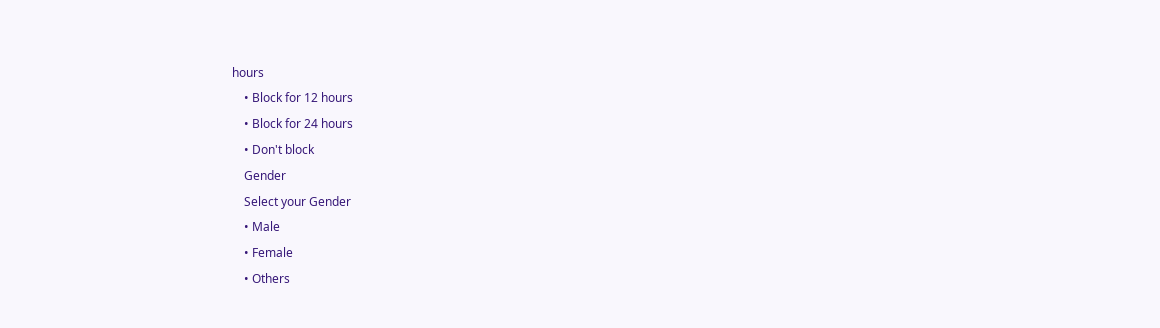hours
    • Block for 12 hours
    • Block for 24 hours
    • Don't block
    Gender
    Select your Gender
    • Male
    • Female
    • Others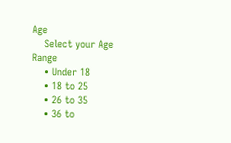Age
    Select your Age Range
    • Under 18
    • 18 to 25
    • 26 to 35
    • 36 to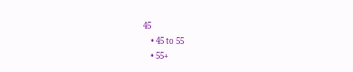45
    • 45 to 55
    • 55+